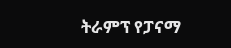ትራምፕ የፓናማ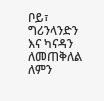ቦይ፣ ግሪንላንድን እና ካናዳን ለመጠቅለል ለምን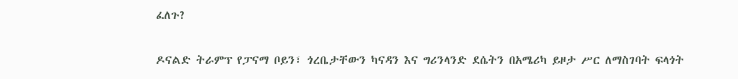ፈለጉ?

ዶናልድ ትራምፕ የፓናማ ቦይን፣ ጎረቤታቸውን ካናዳን እና ግሪንላንድ ደሴትን በአሜሪካ ይዞታ ሥር ለማስገባት ፍላጎት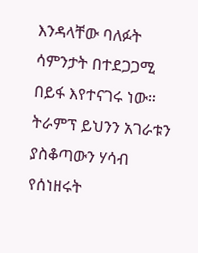እንዳላቸው ባለፉት ሳምንታት በተደጋጋሚ በይፋ እየተናገሩ ነው። ትራምፕ ይህንን አገራቱን ያስቆጣውን ሃሳብ የሰነዘሩት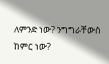ለምንድ ነው? ንግግራቸውስ ከምር ነው?